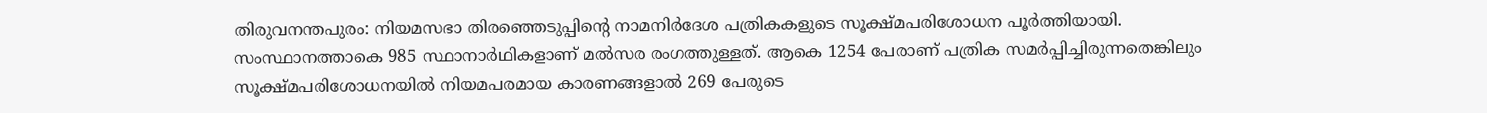തിരുവനന്തപുരം: നിയമസഭാ തിരഞ്ഞെടുപ്പിന്റെ നാമനിർദേശ പത്രികകളുടെ സൂക്ഷ്മപരിശോധന പൂർത്തിയായി. സംസ്ഥാനത്താകെ 985 സ്ഥാനാർഥികളാണ് മൽസര രംഗത്തുള്ളത്. ആകെ 1254 പേരാണ് പത്രിക സമർപ്പിച്ചിരുന്നതെങ്കിലും സൂക്ഷ്മപരിശോധനയിൽ നിയമപരമായ കാരണങ്ങളാൽ 269 പേരുടെ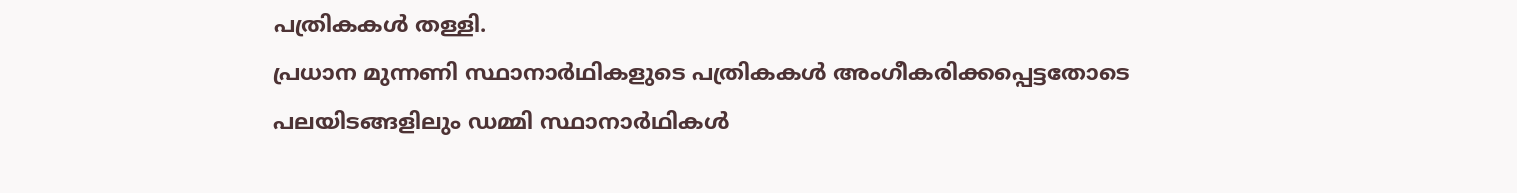പത്രികകൾ തള്ളി.
പ്രധാന മുന്നണി സ്ഥാനാർഥികളുടെ പത്രികകൾ അംഗീകരിക്കപ്പെട്ടതോടെ പലയിടങ്ങളിലും ഡമ്മി സ്ഥാനാർഥികൾ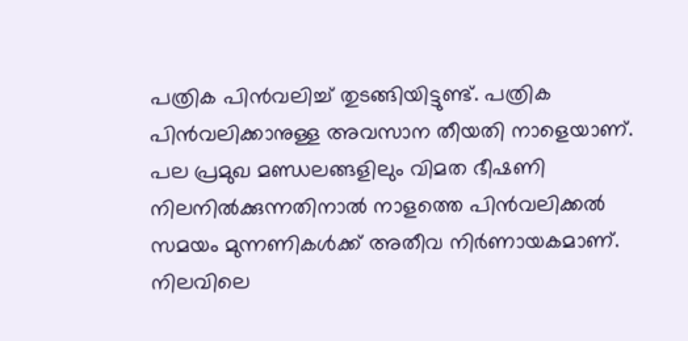പത്രിക പിൻവലിച്ച് തുടങ്ങിയിട്ടുണ്ട്. പത്രിക പിൻവലിക്കാനുള്ള അവസാന തീയതി നാളെയാണ്. പല പ്രമുഖ മണ്ഡലങ്ങളിലും വിമത ഭീഷണി നിലനിൽക്കുന്നതിനാൽ നാളത്തെ പിൻവലിക്കൽ സമയം മുന്നണികൾക്ക് അതീവ നിർണായകമാണ്.
നിലവിലെ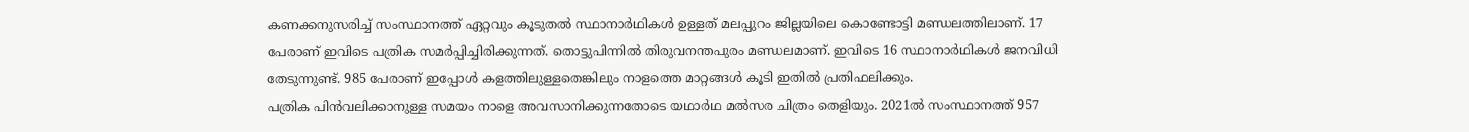കണക്കനുസരിച്ച് സംസ്ഥാനത്ത് ഏറ്റവും കൂടുതൽ സ്ഥാനാർഥികൾ ഉള്ളത് മലപ്പുറം ജില്ലയിലെ കൊണ്ടോട്ടി മണ്ഡലത്തിലാണ്. 17 പേരാണ് ഇവിടെ പത്രിക സമർപ്പിച്ചിരിക്കുന്നത്. തൊട്ടുപിന്നിൽ തിരുവനന്തപുരം മണ്ഡലമാണ്. ഇവിടെ 16 സ്ഥാനാർഥികൾ ജനവിധി തേടുന്നുണ്ട്. 985 പേരാണ് ഇപ്പോൾ കളത്തിലുള്ളതെങ്കിലും നാളത്തെ മാറ്റങ്ങൾ കൂടി ഇതിൽ പ്രതിഫലിക്കും.
പത്രിക പിൻവലിക്കാനുള്ള സമയം നാളെ അവസാനിക്കുന്നതോടെ യഥാർഥ മൽസര ചിത്രം തെളിയും. 2021ൽ സംസ്ഥാനത്ത് 957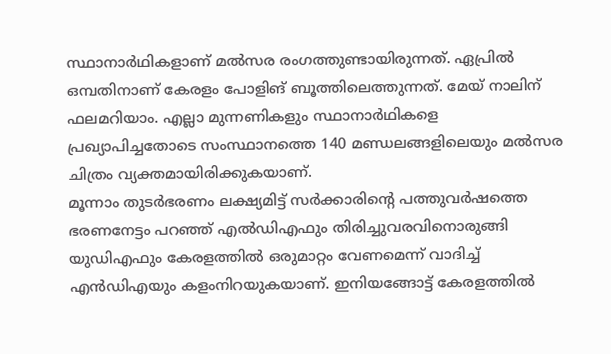സ്ഥാനാർഥികളാണ് മൽസര രംഗത്തുണ്ടായിരുന്നത്. ഏപ്രിൽ ഒമ്പതിനാണ് കേരളം പോളിങ് ബൂത്തിലെത്തുന്നത്. മേയ് നാലിന് ഫലമറിയാം. എല്ലാ മുന്നണികളും സ്ഥാനാർഥികളെ പ്രഖ്യാപിച്ചതോടെ സംസ്ഥാനത്തെ 140 മണ്ഡലങ്ങളിലെയും മൽസര ചിത്രം വ്യക്തമായിരിക്കുകയാണ്.
മൂന്നാം തുടർഭരണം ലക്ഷ്യമിട്ട് സർക്കാരിന്റെ പത്തുവർഷത്തെ ഭരണനേട്ടം പറഞ്ഞ് എൽഡിഎഫും തിരിച്ചുവരവിനൊരുങ്ങി യുഡിഎഫും കേരളത്തിൽ ഒരുമാറ്റം വേണമെന്ന് വാദിച്ച് എൻഡിഎയും കളംനിറയുകയാണ്. ഇനിയങ്ങോട്ട് കേരളത്തിൽ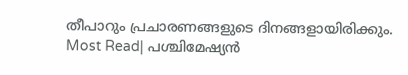തീപാറും പ്രചാരണങ്ങളുടെ ദിനങ്ങളായിരിക്കും.
Most Read| പശ്ചിമേഷ്യൻ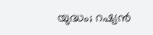യുദ്ധം; റഷ്യൻ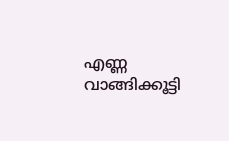എണ്ണ വാങ്ങിക്കൂട്ടി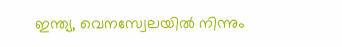ഇന്ത്യ, വെനസ്വേലയിൽ നിന്നും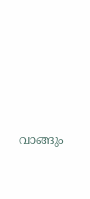വാങ്ങും